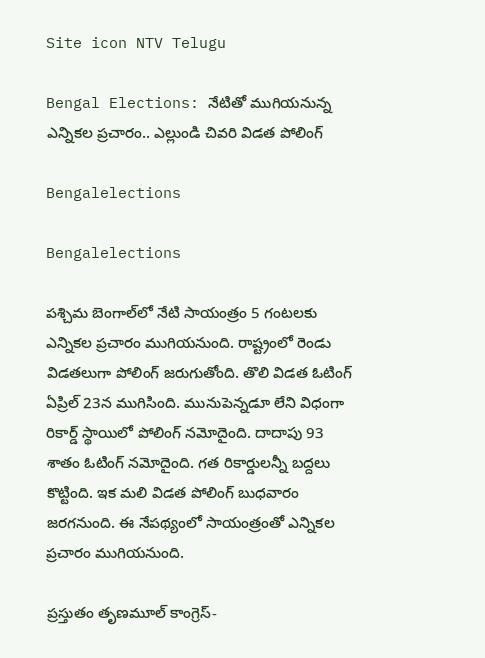Site icon NTV Telugu

Bengal Elections: నేటితో ముగియనున్న ఎన్నికల ప్రచారం.. ఎల్లుండి చివరి విడత పోలింగ్

Bengalelections

Bengalelections

పశ్చిమ బెంగాల్‌లో నేటి సాయంత్రం 5 గంటలకు ఎన్నికల ప్రచారం ముగియనుంది. రాష్ట్రంలో రెండు విడతలుగా పోలింగ్ జరుగుతోంది. తొలి విడత ఓటింగ్ ఏప్రిల్ 23న ముగిసింది. మునుపెన్నడూ లేని విధంగా రికార్డ్ స్థాయిలో పోలింగ్ నమోదైంది. దాదాపు 93 శాతం ఓటింగ్ నమోదైంది. గత రికార్డులన్నీ బద్దలు కొట్టింది. ఇక మలి విడత పోలింగ్ బుధవారం జరగనుంది. ఈ నేపథ్యంలో సాయంత్రంతో ఎన్నికల ప్రచారం ముగియనుంది.

ప్రస్తుతం తృణమూల్ కాంగ్రెస్-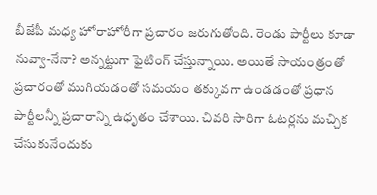బీజేపీ మధ్య హోరాహోరీగా ప్రచారం జరుగుతోంది. రెండు పార్టీలు కూడా నువ్వా-నేనా? అన్నట్టుగా ఫైటింగ్ చేస్తున్నాయి. అయితే సాయంత్రంతో ప్రచారంతో ముగియడంతో సమయం తక్కువగా ఉండడంతో ప్రధాన పార్టీలన్నీ ప్రచారాన్ని ఉధృతం చేశాయి. చివరి సారిగా ఓటర్లను మచ్చిక చేసుకునేందుకు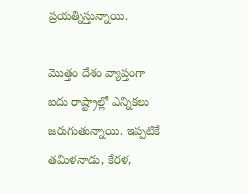ప్రయత్నిస్తున్నాయి.

మొత్తం దేశం వ్యాప్తంగా ఐదు రాష్ట్రాల్లో ఎన్నికలు జరుగుతున్నాయి. ఇప్పటికే తమిళనాడు, కేరళ,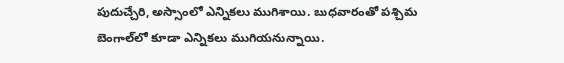పుదుచ్చేరి, అస్సాంలో ఎన్నికలు ముగిశాయి. బుధవారంతో పశ్చిమ బెంగాల్‌లో కూడా ఎన్నికలు ముగియనున్నాయి.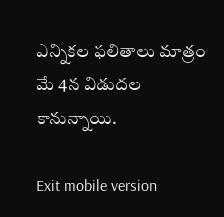ఎన్నికల ఫలితాలు మాత్రం మే 4న విడుదల కానున్నాయి.

Exit mobile version